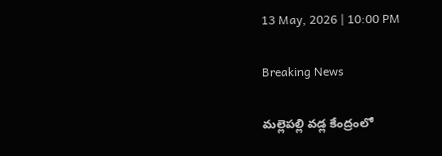13 May, 2026 | 10:00 PM

Breaking News

మల్లెపల్లి వడ్ల కేంద్రంలో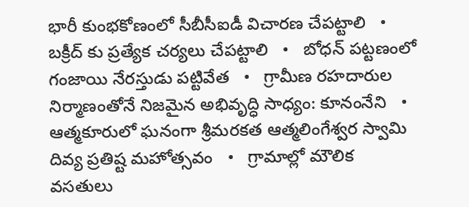భారీ కుంభకోణంలో సీబీసీఐడీ విచారణ చేపట్టాలి   •   బక్రీద్ కు ప్రత్యేక చర్యలు చేపట్టాలి   •   బోధన్ పట్టణంలో గంజాయి నేరస్తుడు పట్టివేత   •   గ్రామీణ రహదారుల నిర్మాణంతోనే నిజమైన అభివృద్ధి సాధ్యం: కూనంనేని   •   ఆత్మకూరులో ఘనంగా శ్రీమరకత ఆత్మలింగేశ్వర స్వామి దివ్య ప్రతిష్ట మహోత్సవం   •   గ్రామాల్లో మౌలిక వసతులు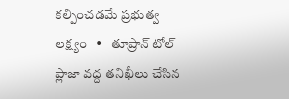కల్పించడమే ప్రభుత్వ లక్ష్యం   •   తూప్రాన్ టోల్ ప్లాజా వద్ద తనిఖీలు చేసిన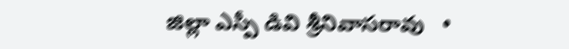జిల్లా ఎస్పీ డివి శ్రీనివాసరావు   •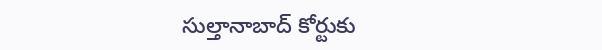సుల్తానాబాద్ కోర్టుకు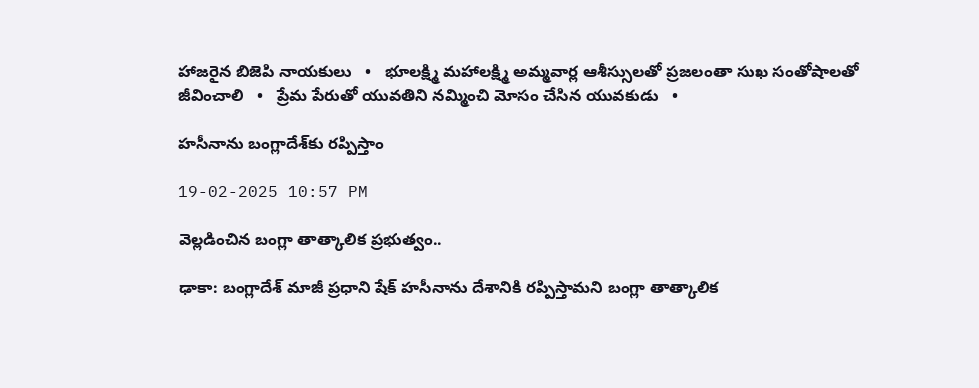హాజరైన బిజెపి నాయకులు   •   భూలక్ష్మి మహాలక్ష్మి అమ్మవార్ల ఆశీస్సులతో ప్రజలంతా సుఖ సంతోషాలతో జీవించాలి   •   ప్రేమ పేరుతో యువతిని నమ్మించి మోసం చేసిన యువకుడు   •

హసీనాను బంగ్లాదేశ్‌కు రప్పిస్తాం

19-02-2025 10:57 PM

వెల్లడించిన బంగ్లా తాత్కాలిక ప్రభుత్వం..

ఢాకా: బంగ్లాదేశ్ మాజీ ప్రధాని షేక్ హసీనాను దేశానికి రప్పిస్తామని బంగ్లా తాత్కాలిక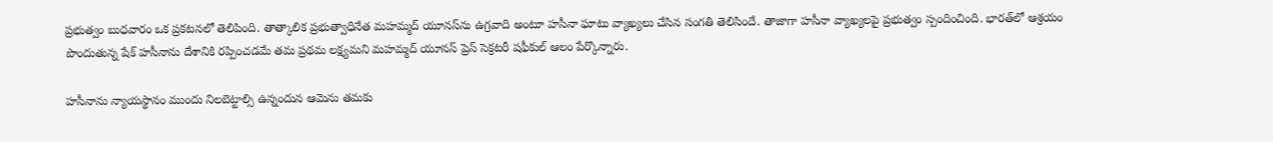ప్రభుత్వం బుధవారం ఒక ప్రకటనలో తెలిపింది. తాత్కాలిక ప్రభుత్వాధినేత మహమ్మద్ యూనస్‌ను ఉగ్రవాది అంటూ హసీనా ఘాటు వ్యాఖ్యలు చేసిన సంగతి తెలిసిందే. తాజాగా హసీనా వ్యాఖ్యలపై ప్రభుత్వం స్పందించింది. భారత్‌లో ఆశ్రయం పొందుతున్న షేక్ హసీనాను దేశానికి రప్పించడమే తమ ప్రథమ లక్ష్యమని మహమ్మద్ యూనస్ ప్రెస్ సెక్రటరీ షఫీకుల్ ఆలం పేర్కొన్నారు.

హసీనాను న్యాయస్థానం ముందు నిలబెట్టాల్సి ఉన్నందున ఆమెను తమకు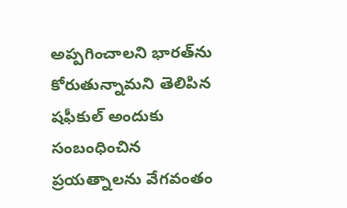అప్పగించాలని భారత్‌ను కోరుతున్నామని తెలిపిన షఫీకుల్ అందుకు సంబంధించిన ప్రయత్నాలను వేగవంతం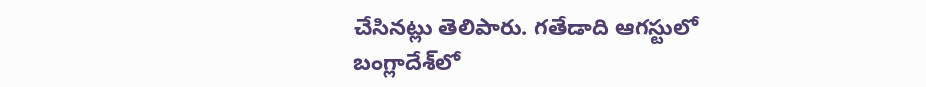చేసినట్లు తెలిపారు. గతేడాది ఆగస్టులో బంగ్లాదేశ్‌లో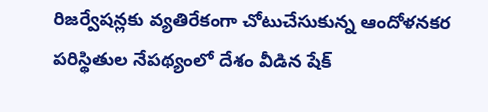రిజర్వేషన్లకు వ్యతిరేకంగా చోటుచేసుకున్న ఆందోళనకర పరిస్థితుల నేపథ్యంలో దేశం వీడిన షేక్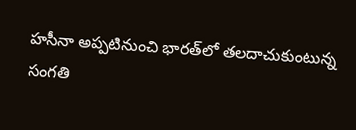హసీనా అప్పటినుంచి భారత్‌లో తలదాచుకుంటున్న సంగతి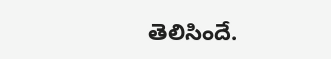తెలిసిందే.